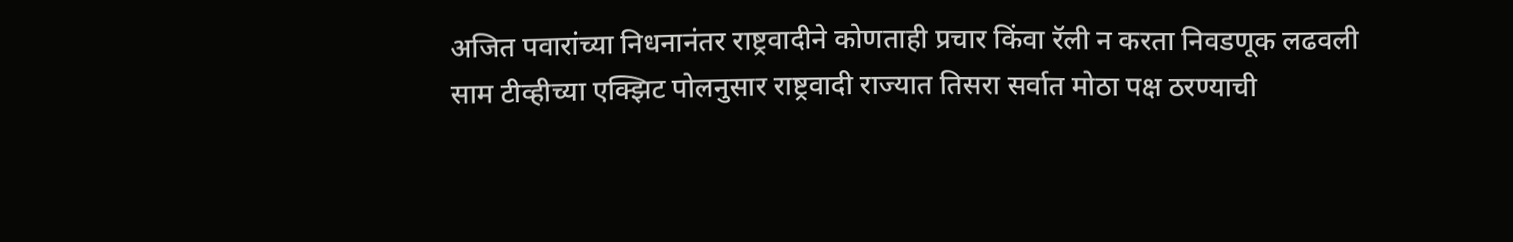अजित पवारांच्या निधनानंतर राष्ट्रवादीने कोणताही प्रचार किंवा रॅली न करता निवडणूक लढवली
साम टीव्हीच्या एक्झिट पोलनुसार राष्ट्रवादी राज्यात तिसरा सर्वात मोठा पक्ष ठरण्याची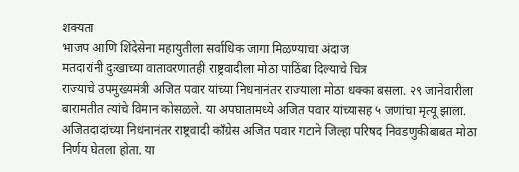शक्यता
भाजप आणि शिंदेसेना महायुतीला सर्वाधिक जागा मिळण्याचा अंदाज
मतदारांनी दुःखाच्या वातावरणातही राष्ट्रवादीला मोठा पाठिंबा दिल्याचे चित्र
राज्याचे उपमुख्यमंत्री अजित पवार यांच्या निधनानंतर राज्याला मोठा धक्का बसला. २९ जानेवारीला बारामतीत त्यांचे विमान कोसळले. या अपघातामध्ये अजित पवार यांच्यासह ५ जणांचा मृत्यू झाला. अजितदादांच्या निधनानंतर राष्ट्रवादी काँग्रेस अजित पवार गटाने जिल्हा परिषद निवडणुकीबाबत मोठा निर्णय घेतला होता. या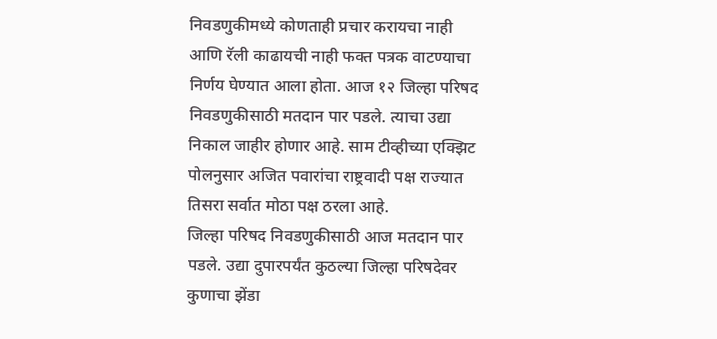निवडणुकीमध्ये कोणताही प्रचार करायचा नाही आणि रॅली काढायची नाही फक्त पत्रक वाटण्याचा निर्णय घेण्यात आला होता. आज १२ जिल्हा परिषद निवडणुकीसाठी मतदान पार पडले. त्याचा उद्या निकाल जाहीर होणार आहे. साम टीव्हीच्या एक्झिट पोलनुसार अजित पवारांचा राष्ट्रवादी पक्ष राज्यात तिसरा सर्वात मोठा पक्ष ठरला आहे.
जिल्हा परिषद निवडणुकीसाठी आज मतदान पार पडले. उद्या दुपारपर्यंत कुठल्या जिल्हा परिषदेवर कुणाचा झेंडा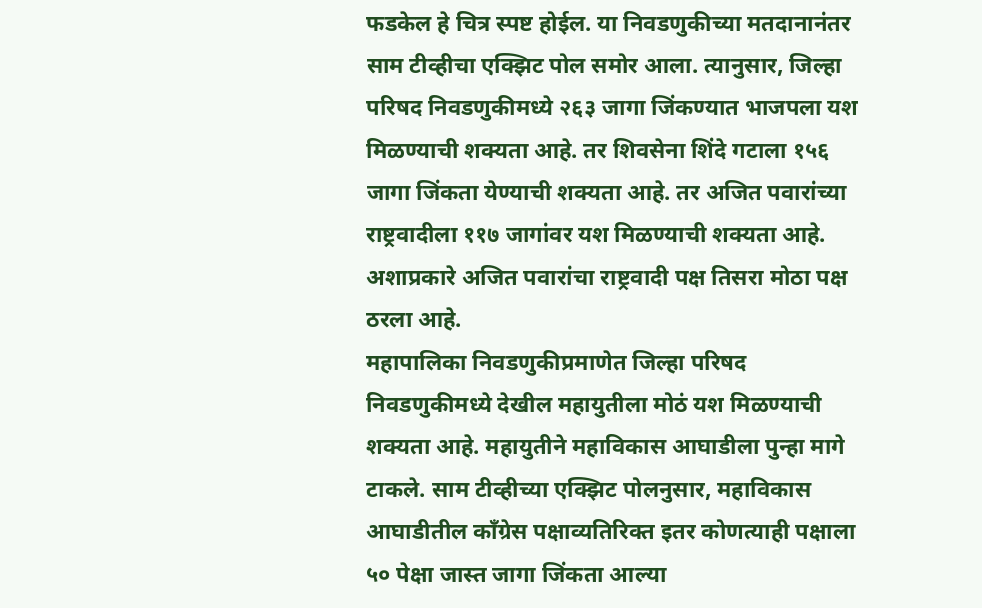फडकेल हे चित्र स्पष्ट होईल. या निवडणुकीच्या मतदानानंतर साम टीव्हीचा एक्झिट पोल समोर आला. त्यानुसार, जिल्हा परिषद निवडणुकीमध्ये २६३ जागा जिंकण्यात भाजपला यश मिळण्याची शक्यता आहे. तर शिवसेना शिंदे गटाला १५६ जागा जिंकता येण्याची शक्यता आहे. तर अजित पवारांच्या राष्ट्रवादीला ११७ जागांवर यश मिळण्याची शक्यता आहे. अशाप्रकारे अजित पवारांचा राष्ट्रवादी पक्ष तिसरा मोठा पक्ष ठरला आहे.
महापालिका निवडणुकीप्रमाणेत जिल्हा परिषद निवडणुकीमध्ये देखील महायुतीला मोठं यश मिळण्याची शक्यता आहे. महायुतीने महाविकास आघाडीला पुन्हा मागे टाकले. साम टीव्हीच्या एक्झिट पोलनुसार, महाविकास आघाडीतील काँग्रेस पक्षाव्यतिरिक्त इतर कोणत्याही पक्षाला ५० पेक्षा जास्त जागा जिंकता आल्या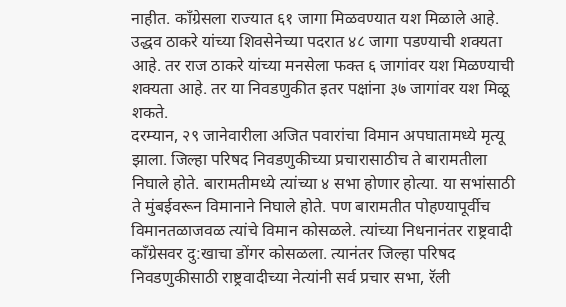नाहीत. काँग्रेसला राज्यात ६१ जागा मिळवण्यात यश मिळाले आहे. उद्धव ठाकरे यांच्या शिवसेनेच्या पदरात ४८ जागा पडण्याची शक्यता आहे. तर राज ठाकरे यांच्या मनसेला फक्त ६ जागांवर यश मिळण्याची शक्यता आहे. तर या निवडणुकीत इतर पक्षांना ३७ जागांवर यश मिळू शकते.
दरम्यान, २९ जानेवारीला अजित पवारांचा विमान अपघातामध्ये मृत्यू झाला. जिल्हा परिषद निवडणुकीच्या प्रचारासाठीच ते बारामतीला निघाले होते. बारामतीमध्ये त्यांच्या ४ सभा होणार होत्या. या सभांसाठी ते मुंबईवरून विमानाने निघाले होते. पण बारामतीत पोहण्यापूर्वीच विमानतळाजवळ त्यांचे विमान कोसळले. त्यांच्या निधनानंतर राष्ट्रवादी काँग्रेसवर दु:खाचा डोंगर कोसळला. त्यानंतर जिल्हा परिषद निवडणुकीसाठी राष्ट्रवादीच्या नेत्यांनी सर्व प्रचार सभा, रॅली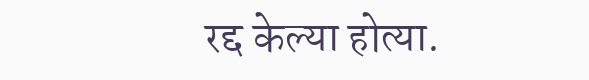रद्द केल्या होत्या.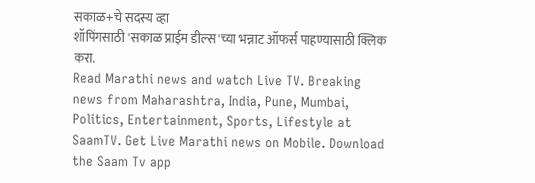सकाळ+चे सदस्य व्हा
शॉपिंगसाठी 'सकाळ प्राईम डील्स'च्या भन्नाट ऑफर्स पाहण्यासाठी क्लिक करा.
Read Marathi news and watch Live TV. Breaking news from Maharashtra, India, Pune, Mumbai, Politics, Entertainment, Sports, Lifestyle at SaamTV. Get Live Marathi news on Mobile. Download the Saam Tv app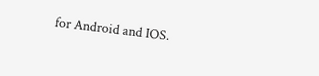for Android and IOS.